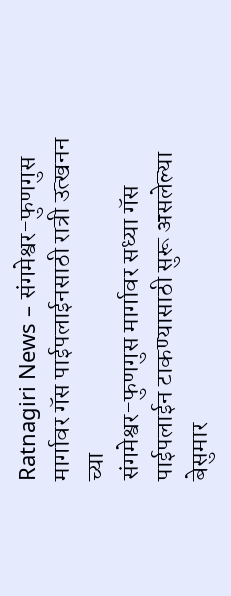Ratnagiri News – संगमेश्वर-फुणगुस मार्गावर गॅस पाईपलाईनसाठी रात्री उत्खनन
च्या
संगमेश्वर-फुणगुस मार्गावर सध्या गॅस पाईपलाईन टाकण्यासाठी सुरू असलेल्या बेसुमार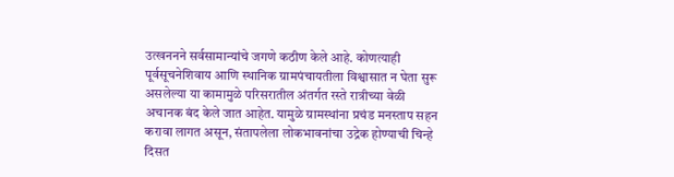उत्खननने सर्वसामान्यांचे जगणे कठीण केले आहे. कोणत्याही पूर्वसूचनेशिवाय आणि स्थानिक ग्रामपंचायतीला विश्वासात न घेता सुरू असलेल्या या कामामुळे परिसरातील अंतर्गत रस्ते रात्रीच्या वेळी अचानक बंद केले जात आहेत. यामुळे ग्रामस्थांना प्रचंड मनस्ताप सहन करावा लागत असून, संतापलेला लोकभावनांचा उद्रेक होण्याची चिन्हे दिसत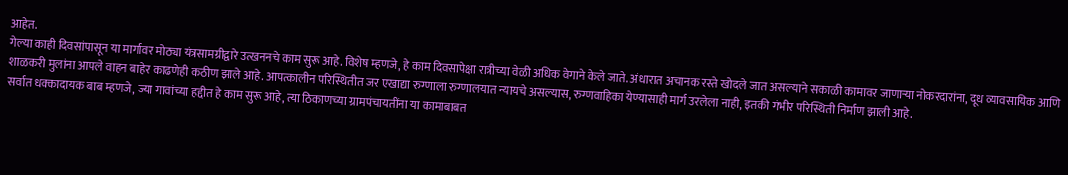आहेत.
गेल्या काही दिवसांपासून या मार्गावर मोठ्या यंत्रसामग्रीद्वारे उत्खननचे काम सुरू आहे. विशेष म्हणजे, हे काम दिवसापेक्षा रात्रीच्या वेळी अधिक वेगाने केले जाते. अंधारात अचानक रस्ते खोदले जात असल्याने सकाळी कामावर जाणाऱ्या नोकरदारांना, दूध व्यावसायिक आणि शाळकरी मुलांना आपले वाहन बाहेर काढणेही कठीण झाले आहे. आपत्कालीन परिस्थितीत जर एखाद्या रुग्णाला रुग्णालयात न्यायचे असल्यास, रुग्णवाहिका येण्यासाही मार्ग उरलेला नाही, इतकी गंभीर परिस्थिती निर्माण झाली आहे.
सर्वात धक्कादायक बाब म्हणजे, ज्या गावांच्या हद्दीत हे काम सुरू आहे, त्या ठिकाणच्या ग्रामपंचायतींना या कामाबाबत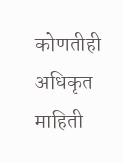कोणतीही अधिकृत माहिती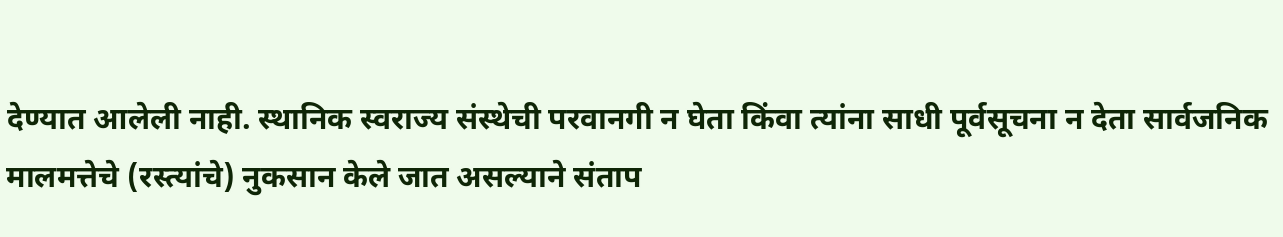देण्यात आलेली नाही. स्थानिक स्वराज्य संस्थेची परवानगी न घेता किंवा त्यांना साधी पूर्वसूचना न देता सार्वजनिक मालमत्तेचे (रस्त्यांचे) नुकसान केले जात असल्याने संताप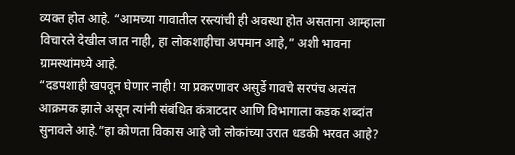व्यक्त होत आहे. “आमच्या गावातील रस्त्यांची ही अवस्था होत असताना आम्हाला विचारले देखील जात नाही, हा लोकशाहीचा अपमान आहे,” अशी भावना ग्रामस्थांमध्ये आहे.
“दडपशाही खपवून घेणार नाही! या प्रकरणावर असुर्डे गावचे सरपंच अत्यंत आक्रमक झाले असून त्यांनी संबंधित कंत्राटदार आणि विभागाला कडक शब्दांत सुनावले आहे.”हा कोणता विकास आहे जो लोकांच्या उरात धडकी भरवत आहे?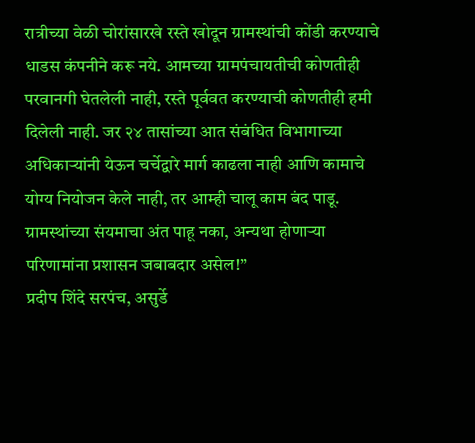रात्रीच्या वेळी चोरांसारखे रस्ते खोदून ग्रामस्थांची कोंडी करण्याचे धाडस कंपनीने करू नये. आमच्या ग्रामपंचायतीची कोणतीही परवानगी घेतलेली नाही, रस्ते पूर्ववत करण्याची कोणतीही हमी दिलेली नाही. जर २४ तासांच्या आत संबंधित विभागाच्या अधिकाऱ्यांनी येऊन चर्चेद्वारे मार्ग काढला नाही आणि कामाचे योग्य नियोजन केले नाही, तर आम्ही चालू काम बंद पाडू. ग्रामस्थांच्या संयमाचा अंत पाहू नका, अन्यथा होणाऱ्या परिणामांना प्रशासन जबाबदार असेल!”
प्रदीप शिंदे सरपंच, असुर्डे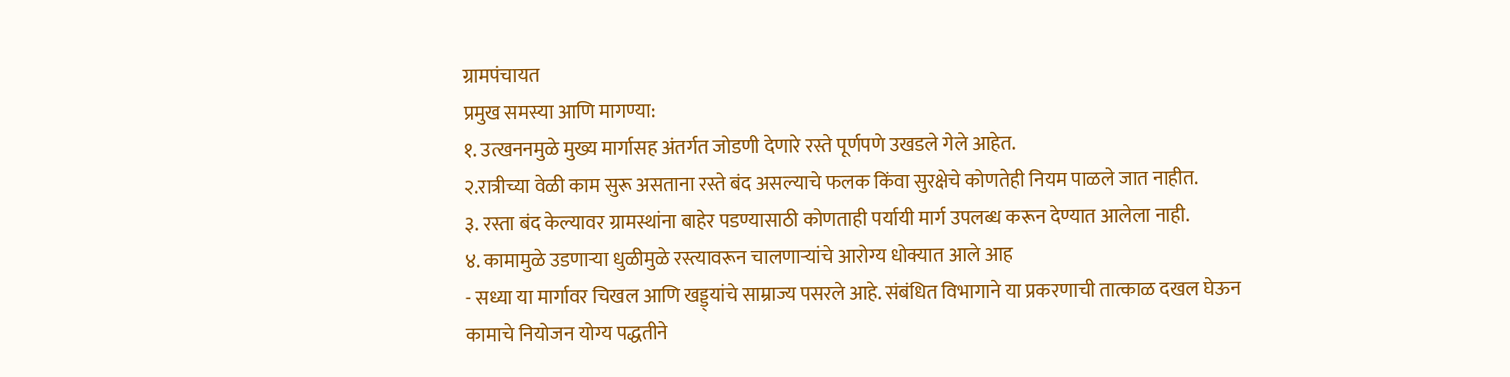ग्रामपंचायत
प्रमुख समस्या आणि मागण्या:
१. उत्खननमुळे मुख्य मार्गासह अंतर्गत जोडणी देणारे रस्ते पूर्णपणे उखडले गेले आहेत.
२.रात्रीच्या वेळी काम सुरू असताना रस्ते बंद असल्याचे फलक किंवा सुरक्षेचे कोणतेही नियम पाळले जात नाहीत.
३. रस्ता बंद केल्यावर ग्रामस्थांना बाहेर पडण्यासाठी कोणताही पर्यायी मार्ग उपलब्ध करून देण्यात आलेला नाही.
४. कामामुळे उडणाऱ्या धुळीमुळे रस्त्यावरून चालणाऱ्यांचे आरोग्य धोक्यात आले आह
- सध्या या मार्गावर चिखल आणि खड्ड्यांचे साम्राज्य पसरले आहे. संबंधित विभागाने या प्रकरणाची तात्काळ दखल घेऊन कामाचे नियोजन योग्य पद्धतीने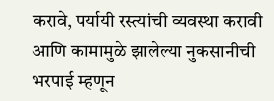करावे, पर्यायी रस्त्यांची व्यवस्था करावी आणि कामामुळे झालेल्या नुकसानीची भरपाई म्हणून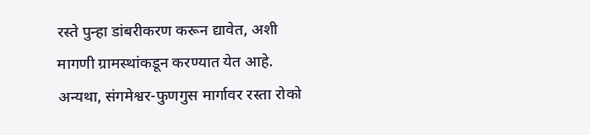रस्ते पुन्हा डांबरीकरण करून द्यावेत, अशी मागणी ग्रामस्थांकडून करण्यात येत आहे. अन्यथा, संगमेश्वर-फुणगुस मार्गावर रस्ता रोको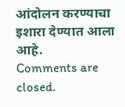आंदोलन करण्याचा इशारा देण्यात आला आहे.
Comments are closed.